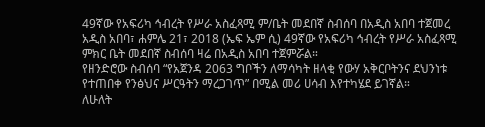49ኛው የአፍሪካ ኅብረት የሥራ አስፈጻሚ ም/ቤት መደበኛ ስብሰባ በአዲስ አበባ ተጀመረ
አዲስ አበባ፣ ሐምሌ 21፣ 2018 (ኤፍ ኤም ሲ) 49ኛው የአፍሪካ ኅብረት የሥራ አስፈጻሚ ምክር ቤት መደበኛ ስብሰባ ዛሬ በአዲስ አበባ ተጀምሯል።
የዘንድሮው ስብሰባ “የአጀንዳ 2063 ግቦችን ለማሳካት ዘላቂ የውሃ አቅርቦትንና ደህንነቱ የተጠበቀ የንፅህና ሥርዓትን ማረጋገጥ” በሚል መሪ ሀሳብ እየተካሄደ ይገኛል።
ለሁለት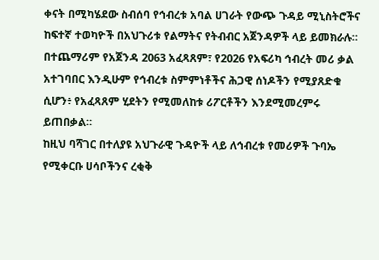ቀናት በሚካሄደው ስብሰባ የኅብረቱ አባል ሀገራት የውጭ ጉዳይ ሚኒስትሮችና ከፍተኛ ተወካዮች በአህጉሪቱ የልማትና የትብብር አጀንዳዎች ላይ ይመክራሉ።
በተጨማሪም የአጀንዳ 2063 አፈጻጸም፣ የ2026 የአፍሪካ ኅብረት መሪ ቃል አተገባበር እንዲሁም የኅብረቱ ስምምነቶችና ሕጋዊ ሰነዶችን የሚያጸድቁ ሲሆን፥ የአፈጻጸም ሂደትን የሚመለከቱ ሪፖርቶችን እንደሚመረምሩ ይጠበቃል።
ከዚህ ባሻገር በተለያዩ አህጉራዊ ጉዳዮች ላይ ለኅብረቱ የመሪዎች ጉባኤ የሚቀርቡ ሀሳቦችንና ረቂቅ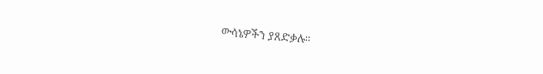ውሳኔዎችን ያጸድቃሉ።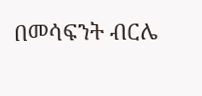በመሳፍንት ብርሌ